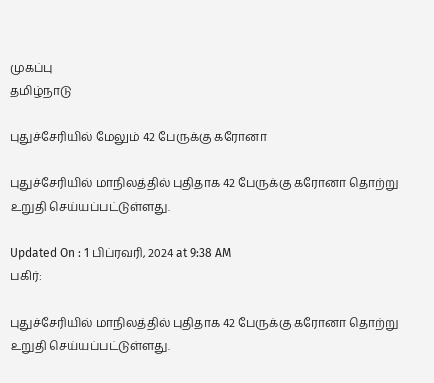முகப்பு
தமிழ்நாடு

புதுச்சேரியில் மேலும் 42 பேருக்கு கரோனா

புதுச்சேரியில் மாநிலத்தில் புதிதாக 42 பேருக்கு கரோனா தொற்று உறுதி செய்யப்பட்டுள்ளது.

Updated On : 1 பிப்ரவரி, 2024 at 9:38 AM
பகிர்:

புதுச்சேரியில் மாநிலத்தில் புதிதாக 42 பேருக்கு கரோனா தொற்று உறுதி செய்யப்பட்டுள்ளது.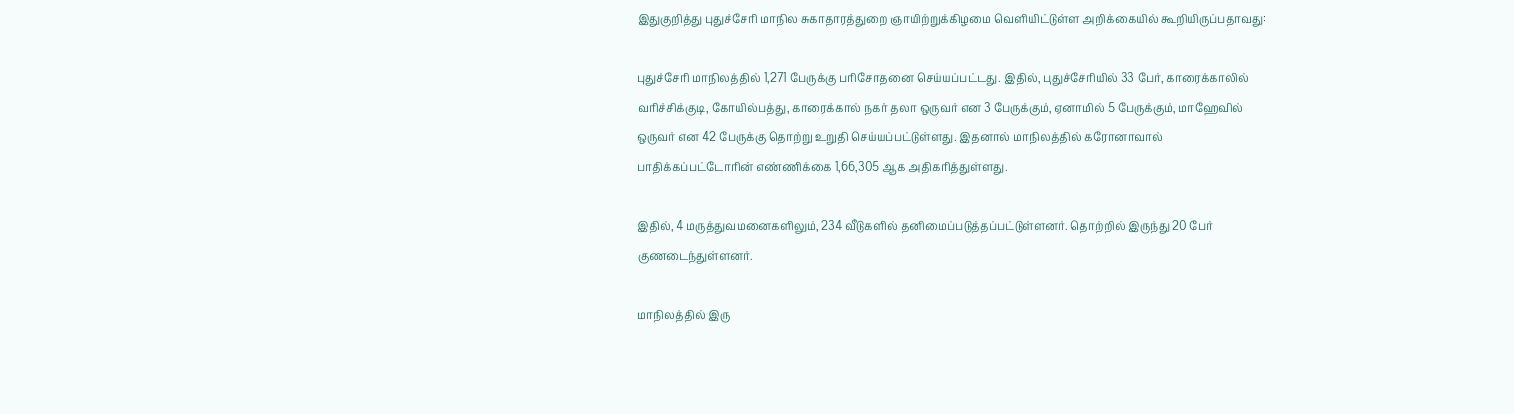இதுகுறித்து புதுச்சேரி மாநில சுகாதாரத்துறை ஞாயிற்றுக்கிழமை வெளியிட்டுள்ள அறிக்கையில் கூறியிருப்பதாவது:

புதுச்சேரி மாநிலத்தில் 1,271 பேருக்கு பரிசோதனை செய்யப்பட்டது. இதில், புதுச்சேரியில் 33 பேர், காரைக்காலில் வரிச்சிக்குடி, கோயில்பத்து, காரைக்கால் நகர் தலா ஒருவர் என 3 பேருக்கும், ஏனாமில் 5 பேருக்கும், மாஹேவில் ஒருவர் என 42 பேருக்கு தொற்று உறுதி செய்யப்பட்டுள்ளது. இதனால் மாநிலத்தில் கரோனாவால் பாதிக்கப்பட்டோரின் எண்ணிக்கை 1,66,305 ஆக அதிகரித்துள்ளது.

இதில், 4 மருத்துவமனைகளிலும், 234 வீடுகளில் தனிமைப்படுத்தப்பட்டுள்ளனர். தொற்றில் இருந்து 20 பேர் குணடைந்துள்ளனர்.

மாநிலத்தில் இரு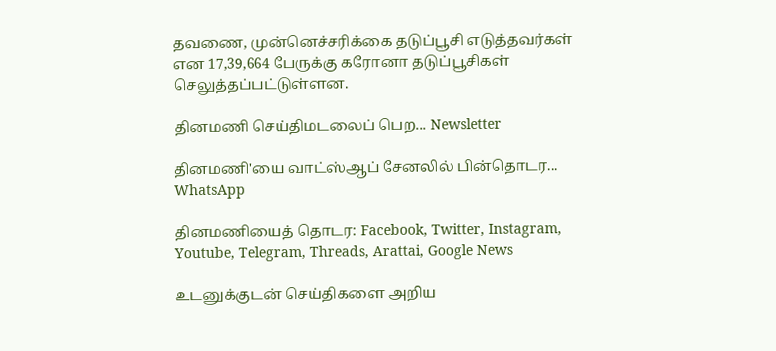தவணை, முன்னெச்சரிக்கை தடுப்பூசி எடுத்தவர்கள் என 17,39,664 பேருக்கு கரோனா தடுப்பூசிகள் செலுத்தப்பட்டுள்ளன.

தினமணி செய்திமடலைப் பெற... Newsletter

தினமணி'யை வாட்ஸ்ஆப் சேனலில் பின்தொடர... WhatsApp

தினமணியைத் தொடர: Facebook, Twitter, Instagram, Youtube, Telegram, Threads, Arattai, Google News

உடனுக்குடன் செய்திகளை அறிய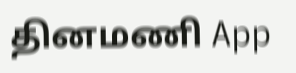தினமணி App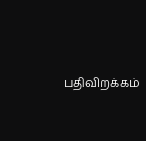பதிவிறக்கம்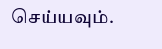செய்யவும்.